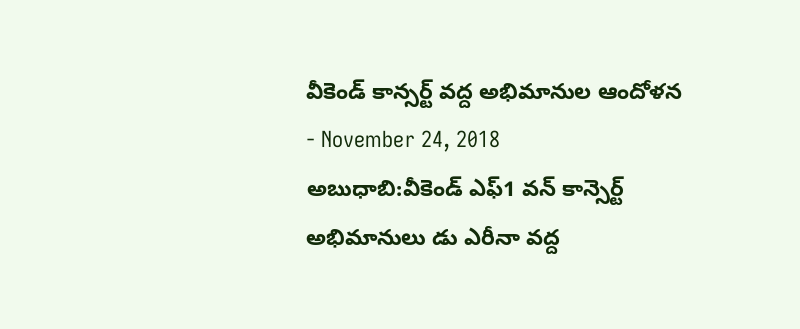వీకెండ్ కాన్సర్ట్ వద్ద అభిమానుల ఆందోళన
- November 24, 2018
అబుధాబి:వీకెండ్ ఎఫ్1 వన్ కాన్సెర్ట్ అభిమానులు డు ఎరీనా వద్ద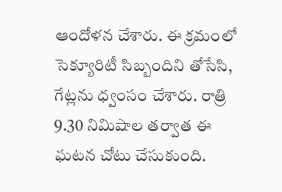ఆందోళన చేశారు. ఈ క్రమంలో సెక్యూరిటీ సిబ్బందిని తోసేసి, గేట్లను ధ్వంసం చేశారు. రాత్రి 9.30 నిమిషాల తర్వాత ఈ ఘటన చోటు చేసుకుంది.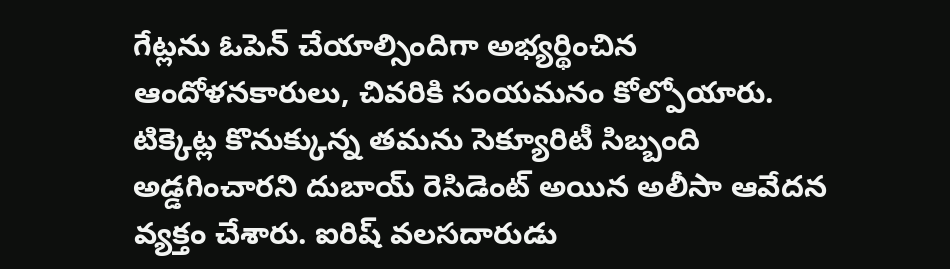గేట్లను ఓపెన్ చేయాల్సిందిగా అభ్యర్థించిన ఆందోళనకారులు, చివరికి సంయమనం కోల్పోయారు. టిక్కెట్ల కొనుక్కున్న తమను సెక్యూరిటీ సిబ్బంది అడ్డగించారని దుబాయ్ రెసిడెంట్ అయిన అలీసా ఆవేదన వ్యక్తం చేశారు. ఐరిష్ వలసదారుడు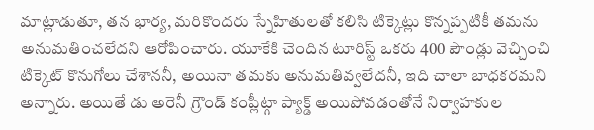మాట్లాడుతూ, తన భార్య, మరికొందరు స్నేహితులతో కలిసి టిక్కెట్లు కొన్నప్పటికీ తమను అనుమతించలేదని ఆరోపించారు. యూకేకి చెందిన టూరిస్ట్ ఒకరు 400 పౌండ్లు వెచ్చించి టిక్కెట్ కొనుగోలు చేశాననీ, అయినా తమకు అనుమతివ్వలేదనీ, ఇది చాలా బాధకరమని అన్నారు. అయితే డు అరెనీ గ్రౌండ్ కంప్లీట్గా ప్యాక్డ్ అయిపోవడంతోనే నిర్వాహకుల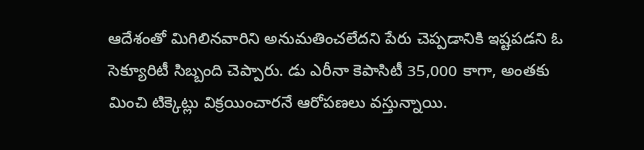ఆదేశంతో మిగిలినవారిని అనుమతించలేదని పేరు చెప్పడానికి ఇష్టపడని ఓ సెక్యూరిటీ సిబ్బంది చెప్పారు. డు ఎరీనా కెపాసిటీ 35,000 కాగా, అంతకు మించి టిక్కెట్లు విక్రయించారనే ఆరోపణలు వస్తున్నాయి.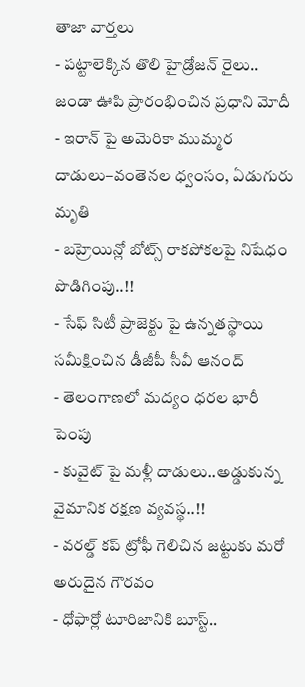తాజా వార్తలు
- పట్టాలెక్కిన తొలి హైడ్రోజన్ రైలు.. జండా ఊపి ప్రారంభించిన ప్రధాని మోదీ
- ఇరాన్ పై అమెరికా ముమ్మర దాడులు–వంతెనల ధ్వంసం, ఏడుగురు మృతి
- బహ్రెయిన్లో బోట్స్ రాకపోకలపై నిషేధం పొడిగింపు..!!
- సేఫ్ సిటీ ప్రాజెక్టు పై ఉన్నతస్థాయి సమీక్షించిన డీజీపీ సీవీ ఆనంద్
- తెలంగాణలో మద్యం ధరల భారీ పెంపు
- కువైట్ పై మళ్లీ దాడులు..అడ్డుకున్న వైమానిక రక్షణ వ్యవస్థ..!!
- వరల్డ్ కప్ ట్రోఫీ గెలిచిన జట్టుకు మరో అరుదైన గౌరవం
- ధోఫార్లో టూరిజానికి బూస్ట్..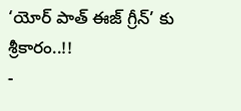‘యోర్ పాత్ ఈజ్ గ్రీన్’ కు శ్రీకారం..!!
-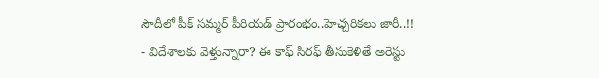సౌదీలో పీక్ సమ్మర్ పీరియడ్ ప్రారంభం..హెచ్చరికలు జారీ..!!
- విదేశాలకు వెళ్తున్నారా? ఈ కాఫ్ సిరఫ్ తీసుకెళితే అరెస్టు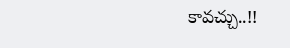కావచ్చు..!!